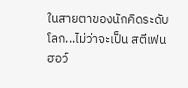ในสายตาของนักคิดระดับโลก...ไม่ว่าจะเป็น สตีเฟน ฮอว์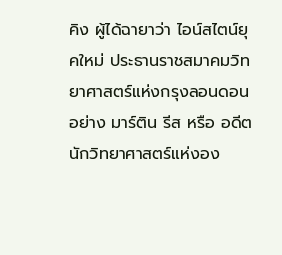คิง ผู้ได้ฉายาว่า ไอน์สไตน์ยุคใหม่ ประธานราชสมาคมวิทยาศาสตร์แห่งกรุงลอนดอน อย่าง มาร์ติน รีส หรือ อดีตนักวิทยาศาสตร์แห่งอง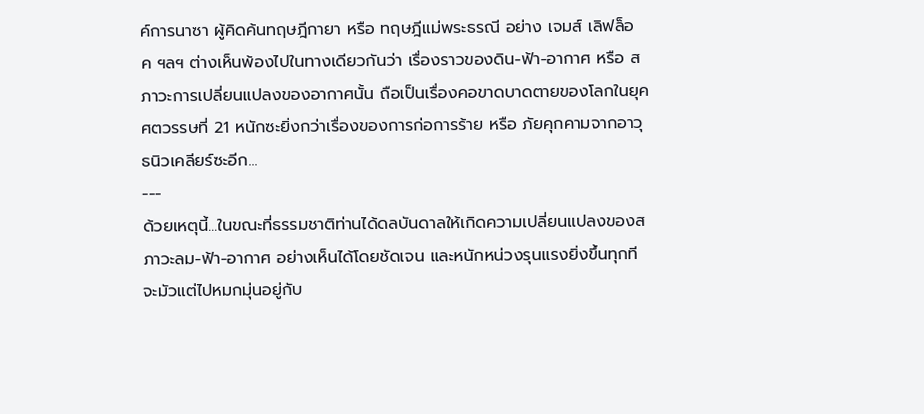ค์การนาซา ผู้คิดค้นทฤษฎีกายา หรือ ทฤษฎีแม่พระธรณี อย่าง เจมส์ เลิฟล็อค ฯลฯ ต่างเห็นพ้องไปในทางเดียวกันว่า เรื่องราวของดิน-ฟ้า-อากาศ หรือ สภาวะการเปลี่ยนแปลงของอากาศนั้น ถือเป็นเรื่องคอขาดบาดตายของโลกในยุคศตวรรษที่ 21 หนักซะยิ่งกว่าเรื่องของการก่อการร้าย หรือ ภัยคุกคามจากอาวุธนิวเคลียร์ซะอีก...
---
ด้วยเหตุนี้...ในขณะที่ธรรมชาติท่านได้ดลบันดาลให้เกิดความเปลี่ยนแปลงของสภาวะลม-ฟ้า-อากาศ อย่างเห็นได้โดยชัดเจน และหนักหน่วงรุนแรงยิ่งขึ้นทุกที จะมัวแต่ไปหมกมุ่นอยู่กับ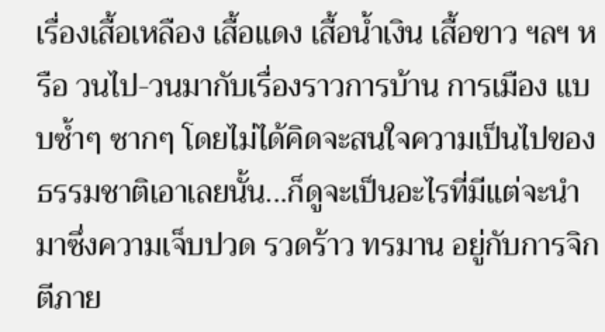เรื่องเสื้อเหลือง เสื้อแดง เสื้อน้ำเงิน เสื้อขาว ฯลฯ หรือ วนไป-วนมากับเรื่องราวการบ้าน การเมือง แบบซ้ำๆ ซากๆ โดยไม่ได้คิดจะสนใจความเป็นไปของธรรมชาติเอาเลยนั้น...ก็ดูจะเป็นอะไรที่มีแต่จะนำมาซึ่งความเจ็บปวด รวดร้าว ทรมาน อยู่กับการจิกตีภาย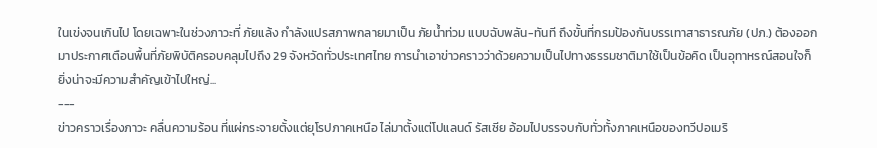ในเข่งจนเกินไป โดยเฉพาะในช่วงภาวะที่ ภัยแล้ง กำลังแปรสภาพกลายมาเป็น ภัยน้ำท่วม แบบฉับพลัน-ทันที ถึงขั้นที่กรมป้องกันบรรเทาสาธารณภัย (ปภ.) ต้องออกมาประกาศเตือนพื้นที่ภัยพิบัติครอบคลุมไปถึง 29 จังหวัดทั่วประเทศไทย การนำเอาข่าวคราวว่าด้วยความเป็นไปทางธรรมชาติมาใช้เป็นข้อคิด เป็นอุทาหรณ์สอนใจก็ยิ่งน่าจะมีความสำคัญเข้าไปใหญ่...
---
ข่าวคราวเรื่องภาวะ คลื่นความร้อน ที่แผ่กระจายตั้งแต่ยุโรปภาคเหนือ ไล่มาตั้งแต่โปแลนด์ รัสเซีย อ้อมไปบรรจบกับทั่วทั้งภาคเหนือของทวีปอเมริ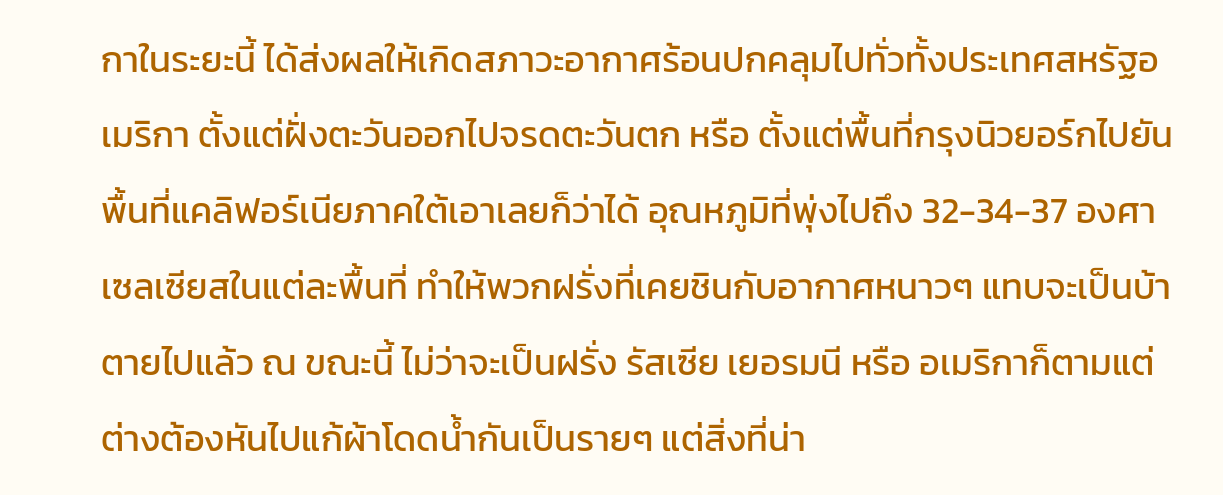กาในระยะนี้ ได้ส่งผลให้เกิดสภาวะอากาศร้อนปกคลุมไปทั่วทั้งประเทศสหรัฐอเมริกา ตั้งแต่ฝั่งตะวันออกไปจรดตะวันตก หรือ ตั้งแต่พื้นที่กรุงนิวยอร์กไปยันพื้นที่แคลิฟอร์เนียภาคใต้เอาเลยก็ว่าได้ อุณหภูมิที่พุ่งไปถึง 32-34-37 องศาเซลเซียสในแต่ละพื้นที่ ทำให้พวกฝรั่งที่เคยชินกับอากาศหนาวๆ แทบจะเป็นบ้าตายไปแล้ว ณ ขณะนี้ ไม่ว่าจะเป็นฝรั่ง รัสเซีย เยอรมนี หรือ อเมริกาก็ตามแต่ ต่างต้องหันไปแก้ผ้าโดดน้ำกันเป็นรายๆ แต่สิ่งที่น่า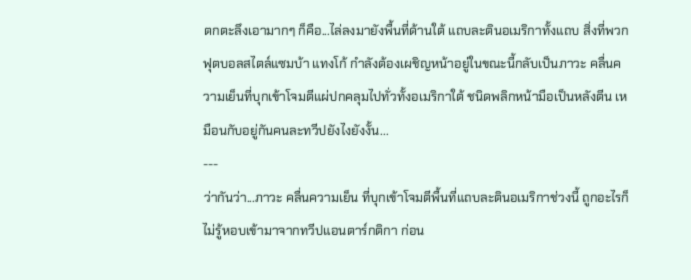ตกตะลึงเอามากๆ ก็คือ...ไล่ลงมายังพื้นที่ด้านใต้ แถบละตินอเมริกาทั้งแถบ สิ่งที่พวกฟุตบอลสไตล์แซมบ้า แทงโก้ กำลังต้องเผชิญหน้าอยู่ในขณะนี้กลับเป็นภาวะ คลื่นความเย็นที่บุกเข้าโจมตีแผ่ปกคลุมไปทั่วทั้งอเมริกาใต้ ชนิดพลิกหน้ามือเป็นหลังตีน เหมือนกับอยู่กันคนละทวีปยังไงยังงั้น...
---
ว่ากันว่า...ภาวะ คลื่นความเย็น ที่บุกเข้าโจมตีพื้นที่แถบละตินอเมริกาช่วงนี้ ถูกอะไรก็ไม่รู้หอบเข้ามาจากทวีปแอนตาร์กติกา ก่อน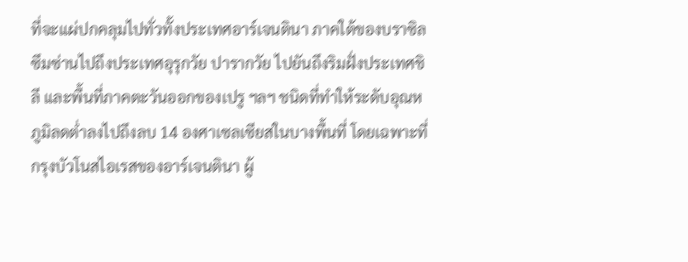ที่จะแผ่ปกคลุมไปทั่วทั้งประเทศอาร์เจนตินา ภาคใต้ของบราซิล ซึมซ่านไปถึงประเทศอุรุกวัย ปารากวัย ไปยันถึงริมฝั่งประเทศชิลี และพื้นที่ภาคตะวันออกของเปรู ฯลฯ ชนิดที่ทำให้ระดับอุณหภูมิลดต่ำลงไปถึงลบ 14 องศาเซลเซียสในบางพื้นที่ โดยเฉพาะที่กรุงบัวโนสไอเรสของอาร์เจนตินา ผู้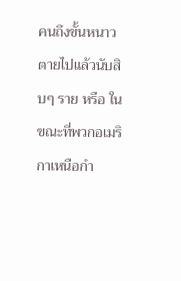คนถึงขั้นหนาวตายไปแล้วนับสิบๆ ราย หรือ ในขณะที่พวกอเมริกาเหนือกำ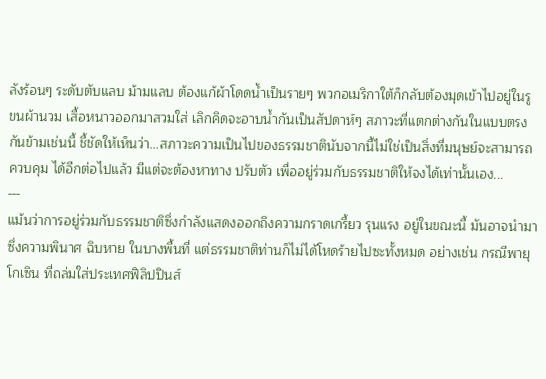ลังร้อนๆ ระดับตับแลบ ม้ามแลบ ต้องแก้ผ้าโดดน้ำเป็นรายๆ พวกอเมริกาใต้ก็กลับต้องมุดเข้าไปอยู่ในรู ขนผ้านวม เสื้อหนาวออกมาสวมใส่ เลิกคิดจะอาบน้ำกันเป็นสัปดาห์ๆ สภาวะที่แตกต่างกันในแบบตรงกันข้ามเช่นนี้ ชี้ชัดให้เห็นว่า...สภาวะความเป็นไปของธรรมชาตินับจากนี้ไม่ใช่เป็นสิ่งที่มนุษย์จะสามารถ ควบคุม ได้อีกต่อไปแล้ว มีแต่จะต้องหาทาง ปรับตัว เพื่ออยู่ร่วมกับธรรมชาติให้จงได้เท่านั้นเอง...
---
แม้นว่าการอยู่ร่วมกับธรรมชาติซึ่งกำลังแสดงออกถึงความกราดเกรี้ยว รุนแรง อยู่ในขณะนี้ มันอาจนำมาซึ่งความพินาศ ฉิบหาย ในบางพื้นที่ แต่ธรรมชาติท่านก็ไม่ได้โหดร้ายไปซะทั้งหมด อย่างเช่น กรณีพายุ โกเซิน ที่ถล่มใส่ประเทศฟิลิปปินส์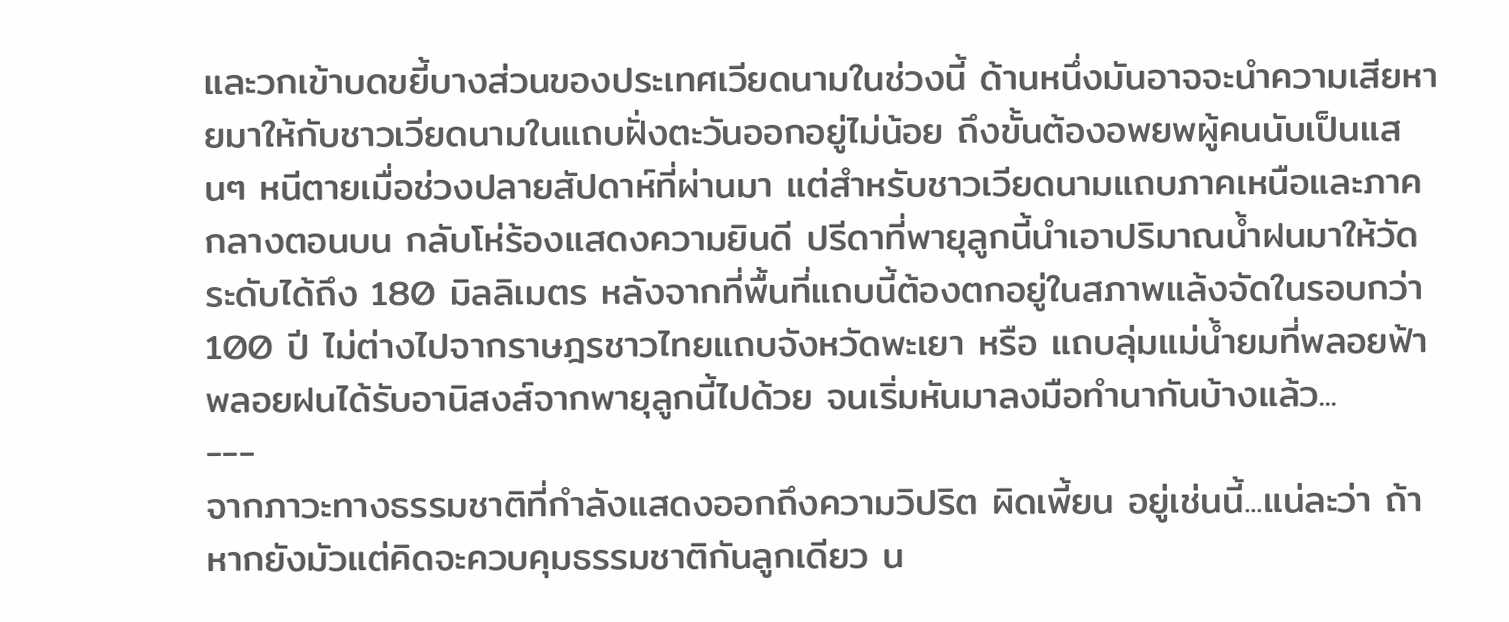และวกเข้าบดขยี้บางส่วนของประเทศเวียดนามในช่วงนี้ ด้านหนึ่งมันอาจจะนำความเสียหายมาให้กับชาวเวียดนามในแถบฝั่งตะวันออกอยู่ไม่น้อย ถึงขั้นต้องอพยพผู้คนนับเป็นแสนๆ หนีตายเมื่อช่วงปลายสัปดาห์ที่ผ่านมา แต่สำหรับชาวเวียดนามแถบภาคเหนือและภาคกลางตอนบน กลับโห่ร้องแสดงความยินดี ปรีดาที่พายุลูกนี้นำเอาปริมาณน้ำฝนมาให้วัดระดับได้ถึง 180 มิลลิเมตร หลังจากที่พื้นที่แถบนี้ต้องตกอยู่ในสภาพแล้งจัดในรอบกว่า100 ปี ไม่ต่างไปจากราษฎรชาวไทยแถบจังหวัดพะเยา หรือ แถบลุ่มแม่น้ำยมที่พลอยฟ้าพลอยฝนได้รับอานิสงส์จากพายุลูกนี้ไปด้วย จนเริ่มหันมาลงมือทำนากันบ้างแล้ว...
---
จากภาวะทางธรรมชาติที่กำลังแสดงออกถึงความวิปริต ผิดเพี้ยน อยู่เช่นนี้...แน่ละว่า ถ้าหากยังมัวแต่คิดจะควบคุมธรรมชาติกันลูกเดียว น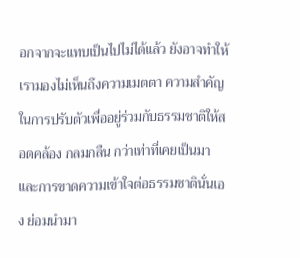อกจากจะแทบเป็นไปไม่ได้แล้ว ยังอาจทำให้เรามองไม่เห็นถึงความเมตตา ความสำคัญในการปรับตัวเพื่ออยู่ร่วมกับธรรมชาติให้สอดคล้อง กลมกลืน กว่าเท่าที่เคยเป็นมา และการขาดความเข้าใจต่อธรรมชาตินั่นเอง ย่อมนำมา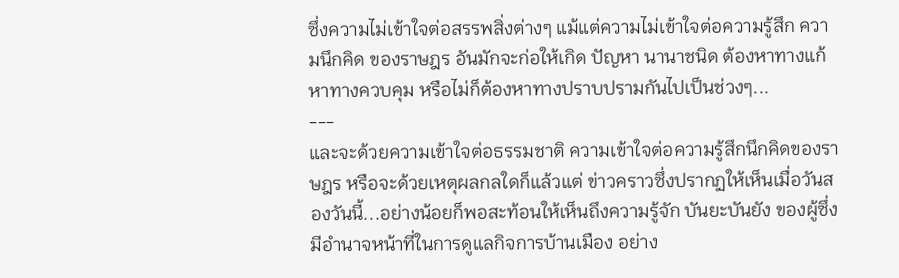ซึ่งความไม่เข้าใจต่อสรรพสิ่งต่างๆ แม้แต่ความไม่เข้าใจต่อความรู้สึก ความนึกคิด ของราษฎร อันมักจะก่อให้เกิด ปัญหา นานาชนิด ต้องหาทางแก้ หาทางควบคุม หรือไม่ก็ต้องหาทางปราบปรามกันไปเป็นช่วงๆ...
---
และจะด้วยความเข้าใจต่อธรรมชาติ ความเข้าใจต่อความรู้สึกนึกคิดของราษฎร หรือจะด้วยเหตุผลกลใดก็แล้วแต่ ข่าวคราวซึ่งปรากฏให้เห็นเมื่อวันสองวันนี้...อย่างน้อยก็พอสะท้อนให้เห็นถึงความรู้จัก บันยะบันยัง ของผู้ซึ่งมีอำนาจหน้าที่ในการดูแลกิจการบ้านเมือง อย่าง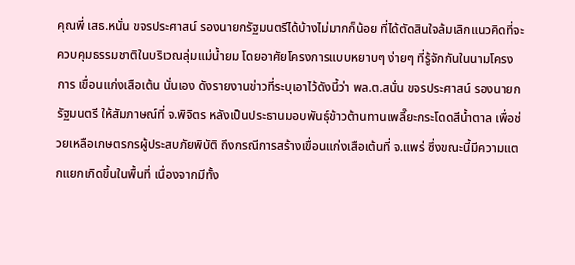คุณพี่ เสธ.หนั่น ขจรประศาสน์ รองนายกรัฐมนตรีได้บ้างไม่มากก็น้อย ที่ได้ตัดสินใจล้มเลิกแนวคิดที่จะควบคุมธรรมชาติในบริเวณลุ่มแม่น้ำยม โดยอาศัยโครงการแบบหยาบๆ ง่ายๆ ที่รู้จักกันในนามโครงการ เขื่อนแก่งเสือเต้น นั่นเอง ดังรายงานข่าวที่ระบุเอาไว้ดังนี้ว่า พล.ต.สนั่น ขจรประศาสน์ รองนายกรัฐมนตรี ให้สัมภาษณ์ที่ จ.พิจิตร หลังเป็นประธานมอบพันธุ์ข้าวต้านทานเพลี๊ยะกระโดดสีน้ำตาล เพื่อช่วยเหลือเกษตรกรผู้ประสบภัยพิบัติ ถึงกรณีการสร้างเขื่อนแก่งเสือเต้นที่ จ.แพร่ ซึ่งขณะนี้มีความแตกแยกเกิดขึ้นในพื้นที่ เนื่องจากมีทั้ง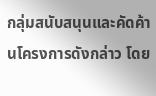กลุ่มสนับสนุนและคัดค้านโครงการดังกล่าว โดย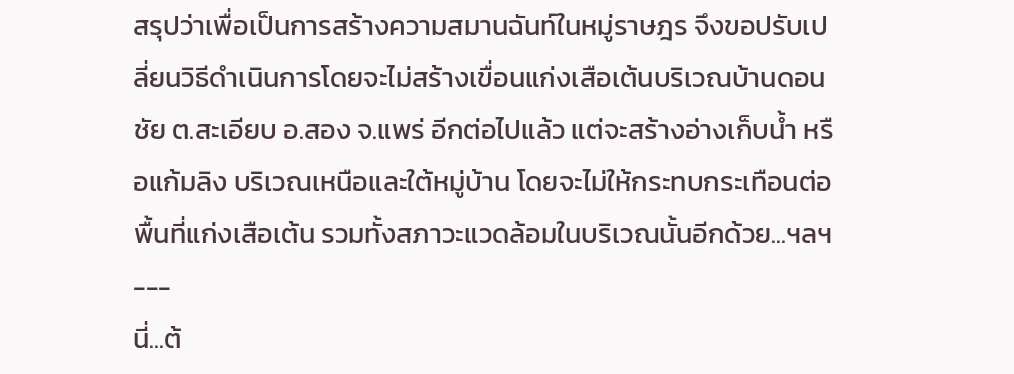สรุปว่าเพื่อเป็นการสร้างความสมานฉันท์ในหมู่ราษฎร จึงขอปรับเปลี่ยนวิธีดำเนินการโดยจะไม่สร้างเขื่อนแก่งเสือเต้นบริเวณบ้านดอนชัย ต.สะเอียบ อ.สอง จ.แพร่ อีกต่อไปแล้ว แต่จะสร้างอ่างเก็บน้ำ หรือแก้มลิง บริเวณเหนือและใต้หมู่บ้าน โดยจะไม่ให้กระทบกระเทือนต่อพื้นที่แก่งเสือเต้น รวมทั้งสภาวะแวดล้อมในบริเวณนั้นอีกด้วย...ฯลฯ
---
นี่...ต้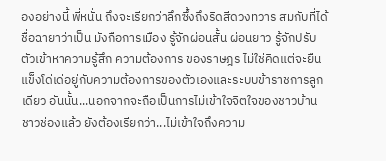องอย่างนี้ พี่หนั่น ถึงจะเรียกว่าลึกซึ้งถึงริดสีดวงทวาร สมกับที่ได้ชื่อฉายาว่าเป็น มังกือการเมือง รู้จักผ่อนสั้น ผ่อนยาว รู้จักปรับตัวเข้าหาความรู้สึก ความต้องการ ของราษฎร ไม่ใช่คิดแต่จะยืนแข็งโด่เด่อยู่กับความต้องการของตัวเองและระบบข้าราชการลูกเดียว อันนั้น...นอกจากจะถือเป็นการไม่เข้าใจจิตใจของชาวบ้าน ชาวช่องแล้ว ยังต้องเรียกว่า...ไม่เข้าใจถึงความ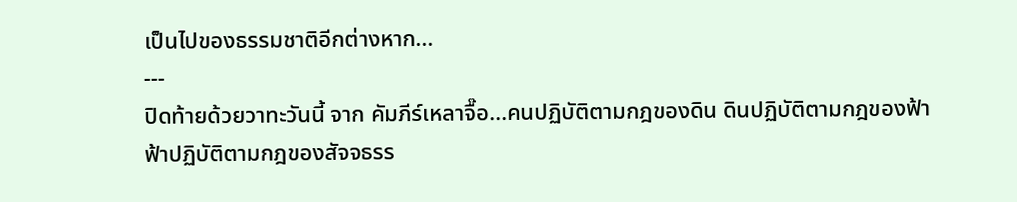เป็นไปของธรรมชาติอีกต่างหาก...
---
ปิดท้ายด้วยวาทะวันนี้ จาก คัมภีร์เหลาจื๊อ...คนปฏิบัติตามกฎของดิน ดินปฏิบัติตามกฎของฟ้า ฟ้าปฏิบัติตามกฎของสัจจธรร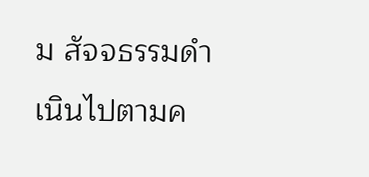ม สัจจธรรมดำเนินไปตามค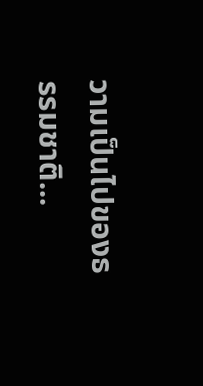วามเป็นไปของธรรมชาติ...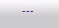---